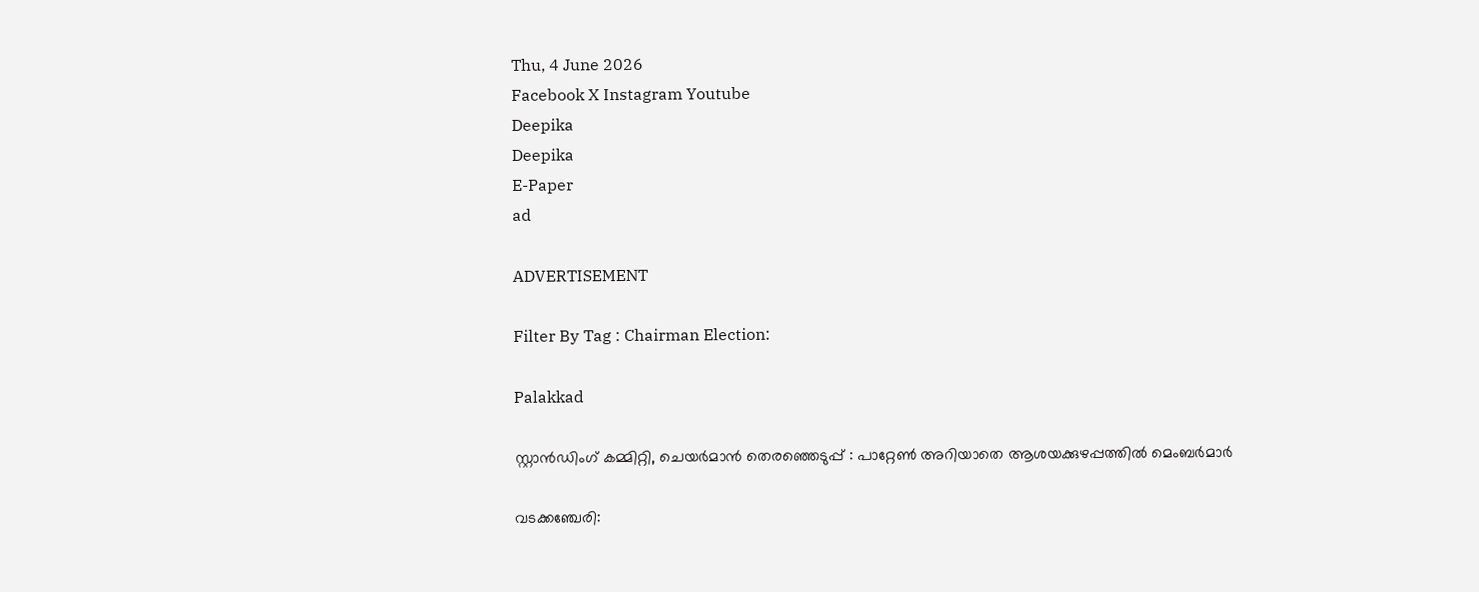Thu, 4 June 2026
Facebook X Instagram Youtube
Deepika
Deepika
E-Paper
ad

ADVERTISEMENT

Filter By Tag : Chairman Election:

Palakkad

സ്റ്റാൻഡിംഗ് കമ്മിറ്റി, ചെയർമാൻ തെരഞ്ഞെടുപ്പ് : പാറ്റേൺ അറിയാതെ ആശയക്കുഴപ്പത്തിൽ മെംബർമാർ

വടക്കഞ്ചേരി: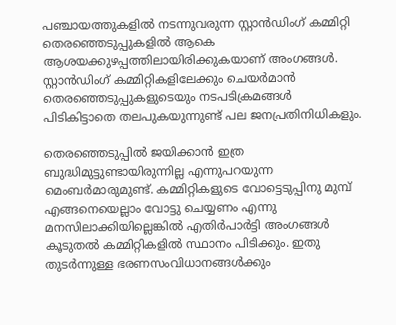പഞ്ചായത്തുകളിൽ നടന്നുവരുന്ന സ്റ്റാൻഡിംഗ് കമ്മിറ്റി തെരഞ്ഞെടുപ്പുകളിൽ ആകെ ആശയക്കുഴപ്പത്തിലായിരിക്കുകയാണ് അംഗങ്ങൾ. സ്റ്റാൻഡിംഗ് കമ്മിറ്റികളിലേക്കും ചെയർമാൻ തെരഞ്ഞെടുപ്പുകളുടെയും നടപടിക്രമങ്ങൾ പിടികിട്ടാതെ തലപുകയുന്നുണ്ട് പല ജനപ്രതിനിധികളും.

തെരഞ്ഞെടുപ്പിൽ ജയിക്കാൻ ഇത്ര ബുദ്ധിമുട്ടുണ്ടായിരുന്നില്ല എന്നുപറയുന്ന മെംബർമാരുമുണ്ട്. കമ്മിറ്റികളുടെ വോട്ടെടുപ്പിനു മുമ്പ് എങ്ങനെയെല്ലാം വോട്ടു ചെയ്യണം എന്നു മനസിലാക്കിയില്ലെങ്കിൽ എതിർപാർട്ടി അംഗങ്ങൾ കൂടുതൽ കമ്മിറ്റികളിൽ സ്ഥാനം പിടിക്കും. ഇതു തുടർന്നുള്ള ഭരണസംവിധാനങ്ങൾക്കും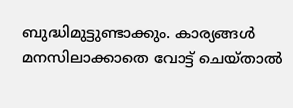ബുദ്ധിമുട്ടുണ്ടാക്കും. കാര്യങ്ങൾ മനസിലാക്കാതെ വോട്ട് ചെയ്താൽ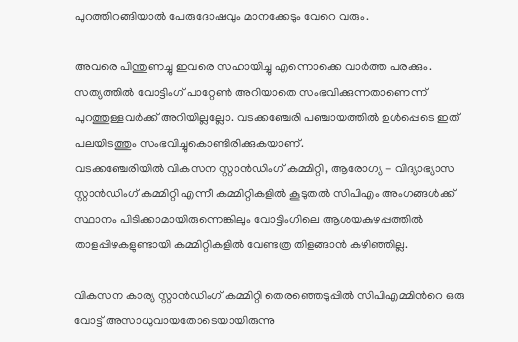പുറത്തിറങ്ങിയാൽ പേരുദോഷവും മാനക്കേടും വേറെ വരും.

അവരെ പിന്തുണച്ചു ഇവരെ സഹായിച്ചു എന്നൊക്കെ വാർത്ത പരക്കും. സത്യത്തിൽ വോട്ടിംഗ് പാറ്റേൺ അറിയാതെ സംഭവിക്കുന്നതാണെന്ന് പുറത്തുള്ളവർക്ക് അറിയില്ലല്ലോ. വടക്കഞ്ചേരി പഞ്ചായത്തിൽ ഉൾപ്പെടെ ഇത് പലയിടത്തും സംഭവിച്ചുകൊണ്ടിരിക്കുകയാണ്.
വടക്കഞ്ചേരിയിൽ വികസന സ്റ്റാൻഡിംഗ് കമ്മിറ്റി, ആരോഗ്യ - വിദ്യാഭ്യാസ സ്റ്റാൻഡിംഗ് കമ്മിറ്റി എന്നീ കമ്മിറ്റികളിൽ കൂടുതൽ സിപിഎം അംഗങ്ങൾക്ക് സ്ഥാനം പിടിക്കാമായിരുന്നെങ്കിലും വോട്ടിംഗിലെ ആശയകുഴപ്പത്തിൽ താളപ്പിഴകളുണ്ടായി കമ്മിറ്റികളിൽ വേണ്ടത്ര തിളങ്ങാൻ കഴിഞ്ഞില്ല.

വികസന കാര്യ സ്റ്റാൻഡിംഗ് കമ്മിറ്റി തെരഞ്ഞെടുപ്പിൽ സിപിഎമ്മിന്‍റെ ഒരു വോട്ട് അസാധുവായതോടെയായിരുന്നു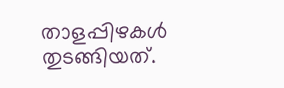താളപ്പിഴകൾ തുടങ്ങിയത്.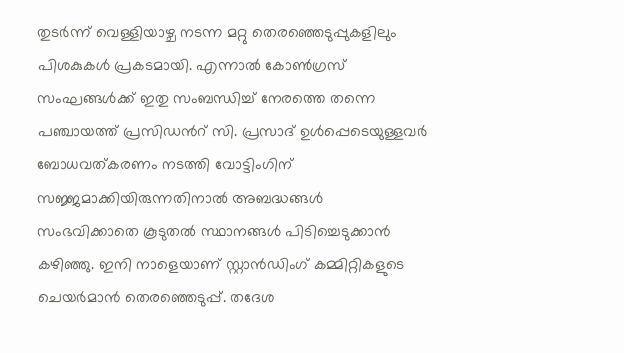തുടർന്ന് വെള്ളിയാഴ്ച നടന്ന മറ്റു തെരഞ്ഞെടുപ്പുകളിലും പിശകുകൾ പ്രകടമായി. എന്നാൽ കോൺഗ്രസ് സംഘങ്ങൾക്ക് ഇതു സംബന്ധിച്ച് നേരത്തെ തന്നെ പഞ്ചായത്ത് പ്രസിഡന്‍റ് സി. പ്രസാദ് ഉൾപ്പെടെയുള്ളവർ ബോധവത്കരണം നടത്തി വോട്ടിംഗിന് സജ്ജമാക്കിയിരുന്നതിനാൽ അബദ്ധങ്ങൾ സംഭവിക്കാതെ കൂടുതൽ സ്ഥാനങ്ങൾ പിടിച്ചെടുക്കാൻ കഴിഞ്ഞു. ഇനി നാളെയാണ് സ്റ്റാൻഡിംഗ് കമ്മിറ്റികളുടെ ചെയർമാൻ തെരഞ്ഞെടുപ്പ്. തദേശ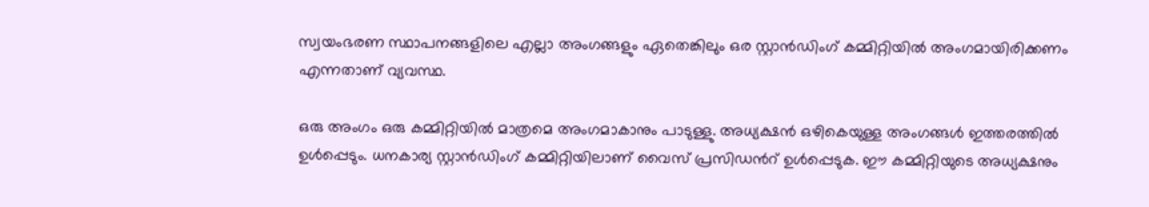സ്വയംഭരണ സ്ഥാപനങ്ങളിലെ എല്ലാ അംഗങ്ങളും ഏതെങ്കിലും ഒര സ്റ്റാൻഡിംഗ് കമ്മിറ്റിയിൽ അംഗമായിരിക്കണം എന്നതാണ് വ്യവസ്ഥ.

ഒരു അംഗം ഒരു കമ്മിറ്റിയിൽ മാത്രമെ അംഗമാകാനും പാടുള്ളു. അധ്യക്ഷൻ ഒഴികെയുള്ള അംഗങ്ങൾ ഇത്തരത്തിൽ ഉൾപ്പെടും. ധനകാര്യ സ്റ്റാൻഡിംഗ് കമ്മിറ്റിയിലാണ് വൈസ് പ്രസിഡന്‍റ് ഉൾപ്പെടുക. ഈ കമ്മിറ്റിയുടെ അധ്യക്ഷനും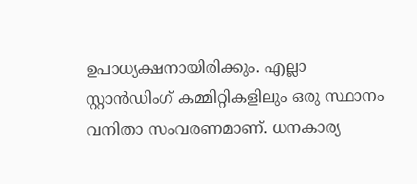ഉപാധ്യക്ഷനായിരിക്കും. എല്ലാ സ്റ്റാൻഡിംഗ് കമ്മിറ്റികളിലും ഒരു സ്ഥാനം വനിതാ സംവരണമാണ്. ധനകാര്യ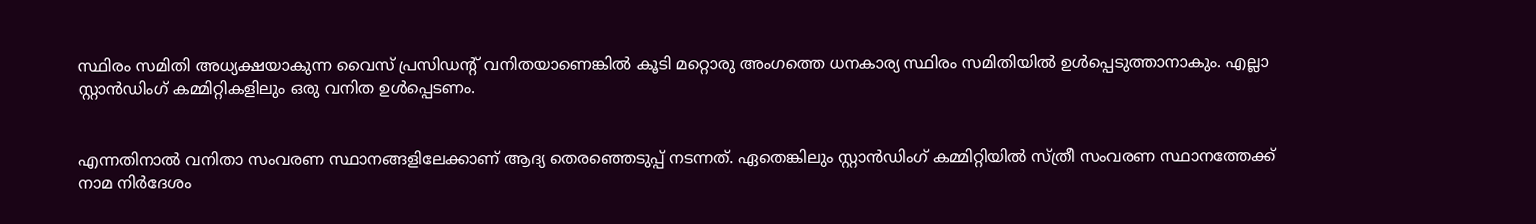സ്ഥിരം സമിതി അധ്യക്ഷയാകുന്ന വൈസ് പ്രസിഡന്‍റ് വനിതയാണെങ്കിൽ കൂടി മറ്റൊരു അംഗത്തെ ധനകാര്യ സ്ഥിരം സമിതിയിൽ ഉൾപ്പെടുത്താനാകും. എല്ലാ സ്റ്റാൻഡിംഗ് കമ്മിറ്റികളിലും ഒരു വനിത ഉൾപ്പെടണം.


എന്നതിനാൽ വനിതാ സംവരണ സ്ഥാനങ്ങളിലേക്കാണ് ആദ്യ തെരഞ്ഞെടുപ്പ് നടന്നത്. ഏതെങ്കിലും സ്റ്റാൻഡിംഗ് കമ്മിറ്റിയിൽ സ്ത്രീ സംവരണ സ്ഥാനത്തേക്ക് നാമ നിർദേശം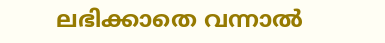ലഭിക്കാതെ വന്നാൽ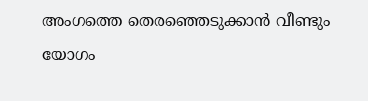അംഗത്തെ തെരഞ്ഞെടുക്കാൻ വീണ്ടും യോഗം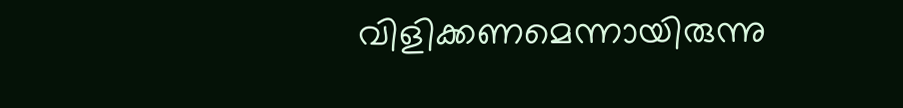വിളിക്കണമെന്നായിരുന്നു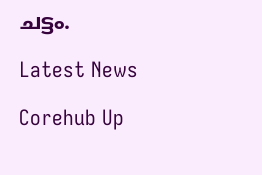ചട്ടം.

Latest News

Corehub Up